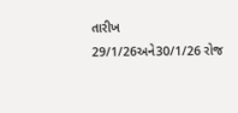તારીખ 29/1/26અને30/1/26 રોજ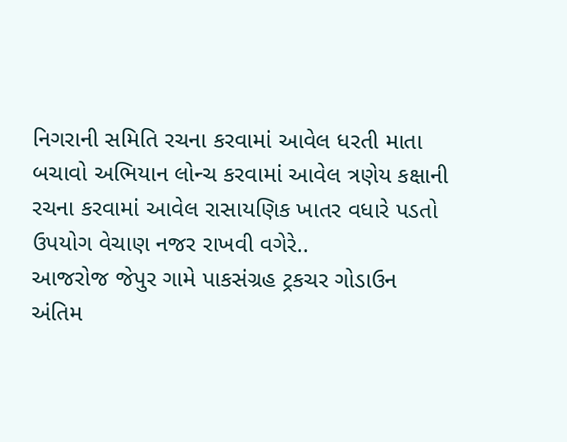નિગરાની સમિતિ રચના કરવામાં આવેલ ધરતી માતા બચાવો અભિયાન લોન્ચ કરવામાં આવેલ ત્રણેય કક્ષાની રચના કરવામાં આવેલ રાસાયણિક ખાતર વધારે પડતો ઉપયોગ વેચાણ નજર રાખવી વગેરે..
આજરોજ જેપુર ગામે પાકસંગ્રહ ટ્રકચર ગોડાઉન અંતિમ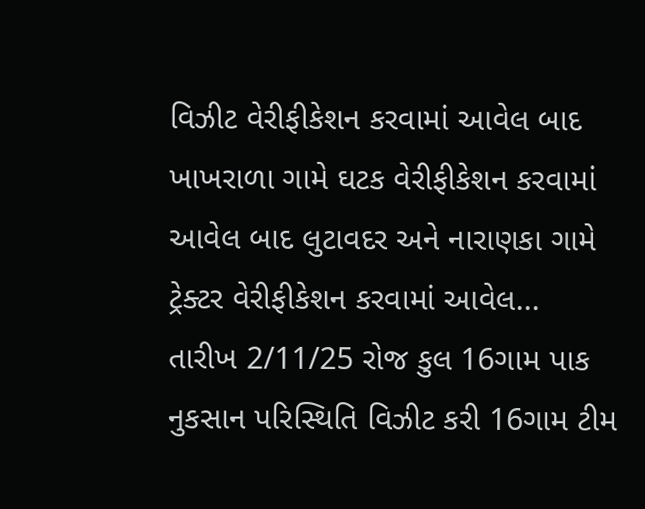વિઝીટ વેરીફીકેશન કરવામાં આવેલ બાદ ખાખરાળા ગામે ઘટક વેરીફીકેશન કરવામાં આવેલ બાદ લુટાવદર અને નારાણકા ગામે ટ્રેક્ટર વેરીફીકેશન કરવામાં આવેલ...
તારીખ 2/11/25 રોજ કુલ 16ગામ પાક નુકસાન પરિસ્થિતિ વિઝીટ કરી 16ગામ ટીમ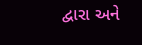દ્વારા અને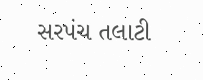સરપંચ તલાટી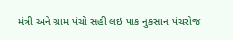મંત્રી અને ગ્રામ પંચો સહી લઇ પાક નુકસાન પંચરોજ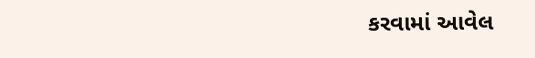કરવામાં આવેલ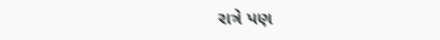રાત્રે પણ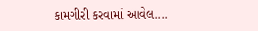કામગીરી કરવામાં આવેલ....